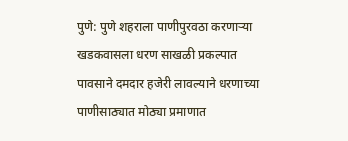पुणे: पुणे शहराला पाणीपुरवठा करणाऱ्या खडकवासला धरण साखळी प्रकल्पात पावसाने दमदार हजेरी लावल्याने धरणाच्या पाणीसाठ्यात मोठ्या प्रमाणात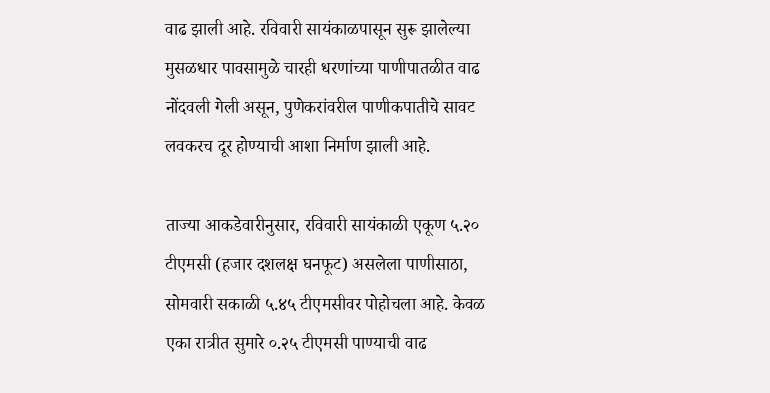वाढ झाली आहे. रविवारी सायंकाळपासून सुरू झालेल्या मुसळधार पावसामुळे चारही धरणांच्या पाणीपातळीत वाढ नोंदवली गेली असून, पुणेकरांवरील पाणीकपातीचे सावट लवकरच दूर होण्याची आशा निर्माण झाली आहे.

ताज्या आकडेवारीनुसार, रविवारी सायंकाळी एकूण ५.२० टीएमसी (हजार दशलक्ष घनफूट) असलेला पाणीसाठा, सोमवारी सकाळी ५.४५ टीएमसीवर पोहोचला आहे. केवळ एका रात्रीत सुमारे ०.२५ टीएमसी पाण्याची वाढ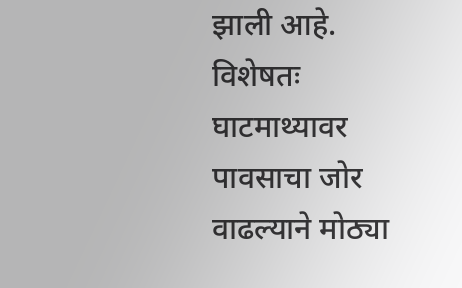झाली आहे. विशेषतः घाटमाथ्यावर पावसाचा जोर वाढल्याने मोठ्या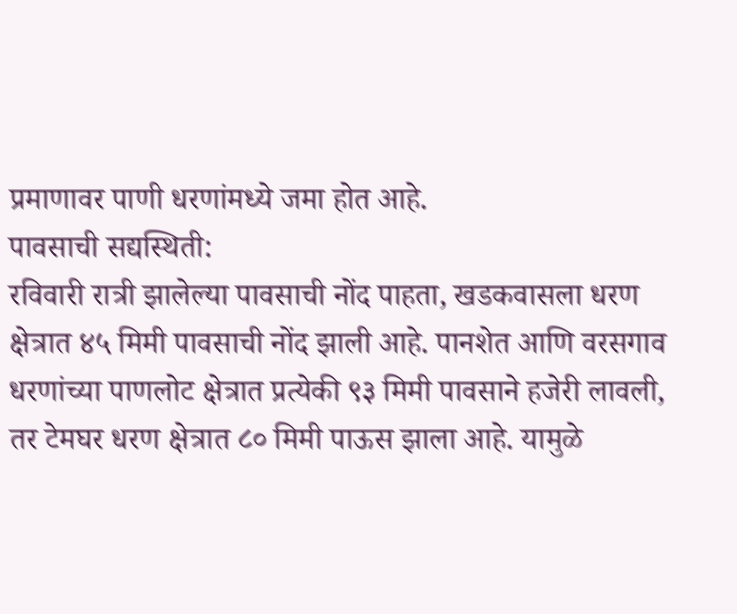प्रमाणावर पाणी धरणांमध्ये जमा होत आहे.
पावसाची सद्यस्थिती:
रविवारी रात्री झालेल्या पावसाची नोंद पाहता, खडकवासला धरण क्षेत्रात ४५ मिमी पावसाची नोंद झाली आहे. पानशेत आणि वरसगाव धरणांच्या पाणलोट क्षेत्रात प्रत्येकी ९३ मिमी पावसाने हजेरी लावली, तर टेमघर धरण क्षेत्रात ८० मिमी पाऊस झाला आहे. यामुळे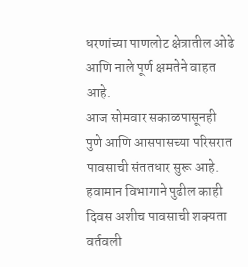धरणांच्या पाणलोट क्षेत्रातील ओढे आणि नाले पूर्ण क्षमतेने वाहत आहे.
आज सोमवार सकाळपासूनही पुणे आणि आसपासच्या परिसरात पावसाची संततधार सुरू आहे. हवामान विभागाने पुढील काही दिवस अशीच पावसाची शक्यता वर्तवली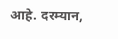आहे. दरम्यान,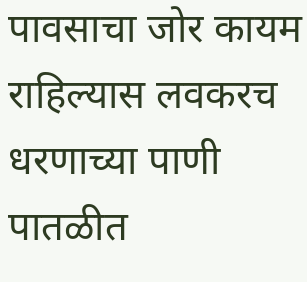पावसाचा जोर कायम राहिल्यास लवकरच धरणाच्या पाणी पातळीत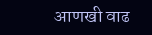आणखी वाढ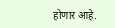होणार आहे.